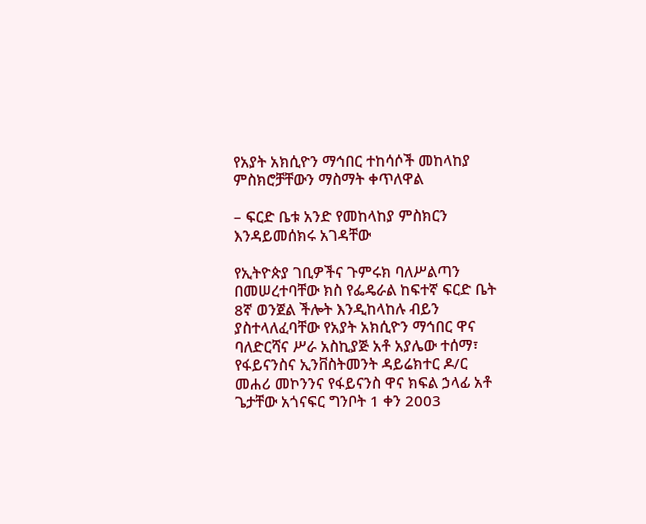የአያት አክሲዮን ማኅበር ተከሳሶች መከላከያ ምስክሮቻቸውን ማስማት ቀጥለዋል

– ፍርድ ቤቱ አንድ የመከላከያ ምስክርን እንዳይመሰክሩ አገዳቸው

የኢትዮጵያ ገቢዎችና ጉምሩክ ባለሥልጣን በመሠረተባቸው ክስ የፌዴራል ከፍተኛ ፍርድ ቤት 8ኛ ወንጀል ችሎት እንዲከላከሉ ብይን ያስተላለፈባቸው የአያት አክሲዮን ማኅበር ዋና ባለድርሻና ሥራ አስኪያጅ አቶ አያሌው ተሰማ፣ የፋይናንስና ኢንቨስትመንት ዳይሬክተር ዶ/ር መሐሪ መኮንንና የፋይናንስ ዋና ክፍል ኃላፊ አቶ ጌታቸው አጎናፍር ግንቦት 1 ቀን 2003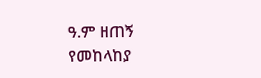ዓ.ም ዘጠኝ የመከላከያ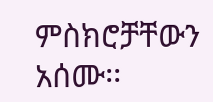ምስክሮቻቸውን አሰሙ፡፡